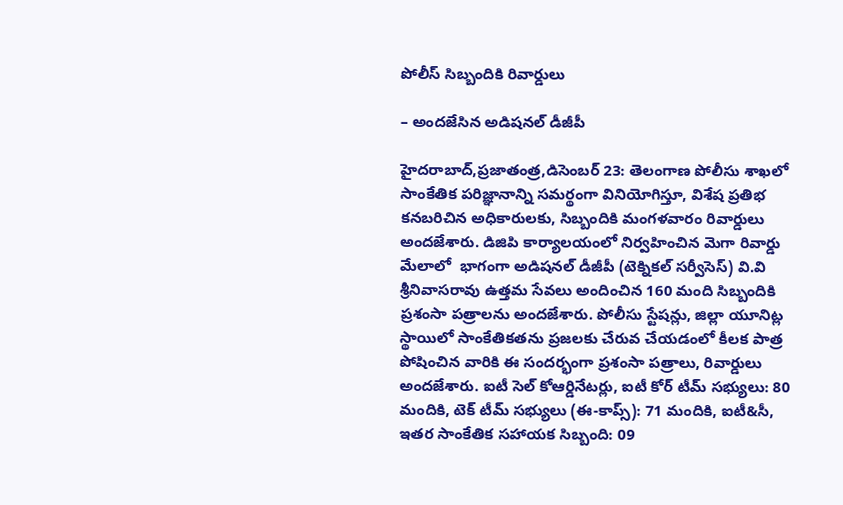పోలీస్ సిబ్బందికి రివార్డులు

– అందజేసిన‌ అడిషనల్ డీజీపీ

హైదరాబాద్,ప్రజాతంత్ర‌,డిసెంబర్ 23: తెలంగాణ పోలీసు శాఖలో సాంకేతిక పరిజ్ఞానాన్ని సమర్థంగా వినియోగిస్తూ, విశేష ప్రతిభ కనబరిచిన అధికారులకు, సిబ్బందికి మంగళవారం రివార్డులు అందజేశారు. డిజిపి కార్యాలయంలో నిర్వహించిన మెగా రివార్డు మేలాలో  భాగంగా అడిషనల్ డీజీపీ (టెక్నికల్ సర్వీసెస్) వి.వి శ్రీనివాసరావు ఉత్తమ సేవలు అందించిన 160 మంది సిబ్బందికి ప్రశంసా పత్రాలను అందజేశారు. పోలీసు స్టేషన్లు, జిల్లా యూనిట్ల స్థాయిలో సాంకేతికతను ప్రజలకు చేరువ చేయడంలో కీలక పాత్ర పోషించిన వారికి ఈ సందర్భంగా ప్రశంసా పత్రాలు, రివార్డులు అందజేశారు. ఐటీ సెల్ కోఆర్డినేటర్లు, ఐటీ కోర్ టీమ్ సభ్యులు: 80 మందికి, టెక్ టీమ్ సభ్యులు (ఈ-కాప్స్): 71 మందికి, ఐటీ&సీ, ఇతర సాంకేతిక సహాయక సిబ్బంది: 09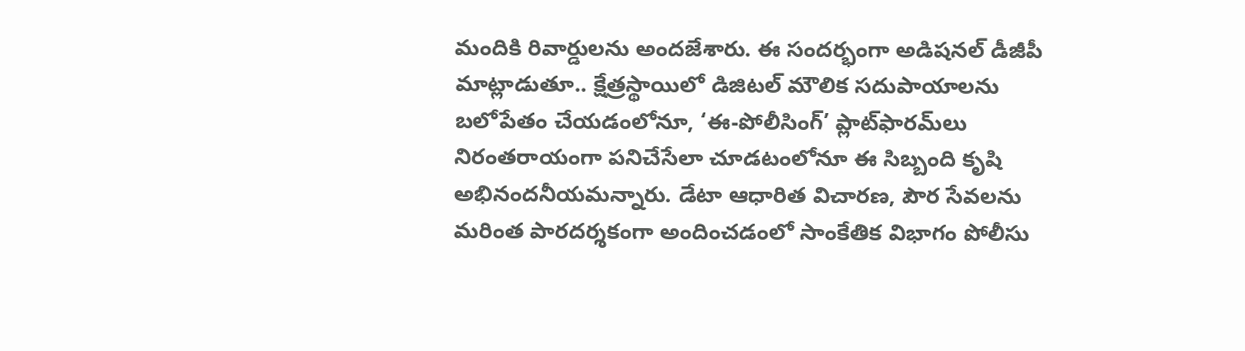మందికి రివార్డులను అందజేశారు. ఈ సందర్భంగా అడిషనల్ డీజీపీ మాట్లాడుతూ.. క్షేత్రస్థాయిలో డిజిటల్ మౌలిక సదుపాయాలను బలోపేతం చేయడంలోనూ, ‘ఈ-పోలీసింగ్’ ప్లాట్‌ఫారమ్‌లు నిరంతరాయంగా పనిచేసేలా చూడటంలోనూ ఈ సిబ్బంది కృషి అభినందనీయమన్నారు. డేటా ఆధారిత విచారణ, పౌర సేవలను మరింత పారదర్శకంగా అందించడంలో సాంకేతిక విభాగం పోలీసు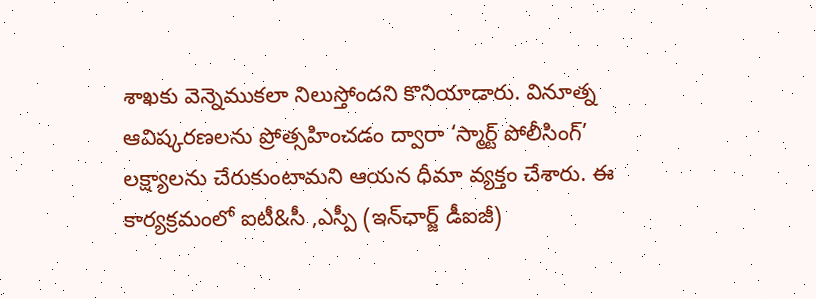శాఖకు వెన్నెముకలా నిలుస్తోందని కొనియాడారు. వినూత్న ఆవిష్కరణలను ప్రోత్సహించడం ద్వారా ‘స్మార్ట్ పోలీసింగ్’ లక్ష్యాలను చేరుకుంటామని ఆయన ధీమా వ్యక్తం చేశారు. ఈ కార్యక్రమంలో ఐటీ&సీ ,ఎస్పీ (ఇన్‌ఛార్జ్ డీఐజీ)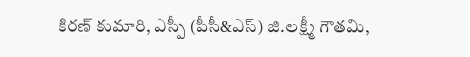కిరణ్ కుమారి, ఎస్పీ (పీసీ&ఎస్) జి.లక్ష్మీ గౌతమి,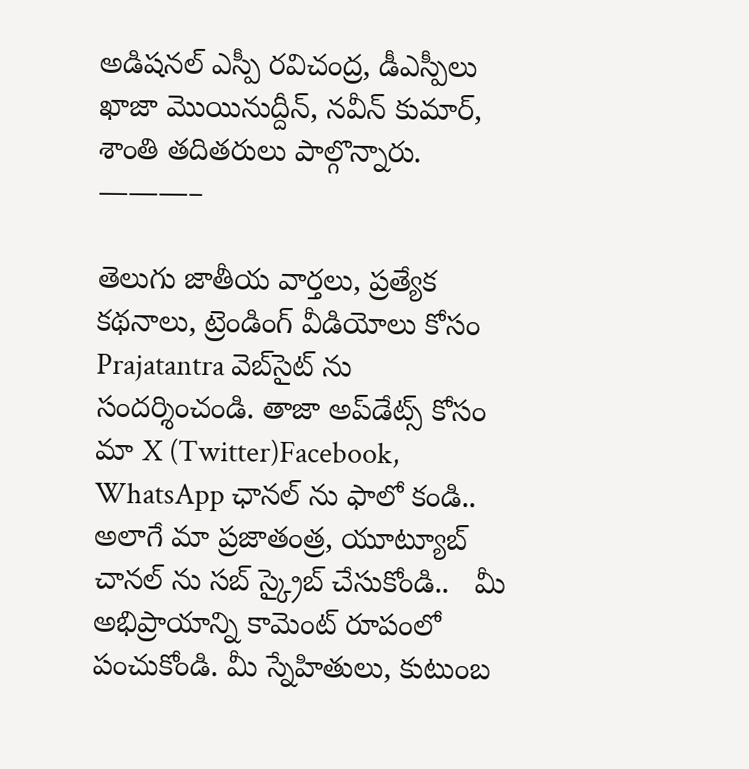అడిషనల్ ఎస్పీ రవిచంద్ర, డీఎస్పీలు ఖాజా మొయినుద్దీన్, నవీన్ కుమార్, శాంతి తదితరులు పాల్గొన్నారు.
———–

తెలుగు జాతీయ వార్తలు, ప్రత్యేక కథనాలు, ట్రెండింగ్ వీడియోలు కోసం Prajatantra వెబ్‌సైట్ ను సందర్శించండి. తాజా అప్‌డేట్స్ కోసం మా X (Twitter)Facebook, WhatsApp ఛానల్ ను ఫాలో కండి.. అలాగే మా ప్రజాతంత్ర, యూట్యూబ్ చానల్ ను సబ్ స్క్రైబ్ చేసుకోండి..   మీ అభిప్రాయాన్ని కామెంట్ రూపంలో పంచుకోండి. మీ స్నేహితులు, కుటుంబ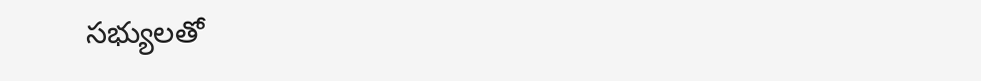సభ్యులతో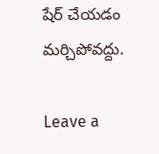షేర్ చేయడం మర్చిపోవద్దు.

Leave a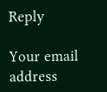Reply

Your email address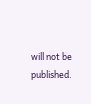will not be published.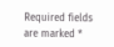Required fields are marked *